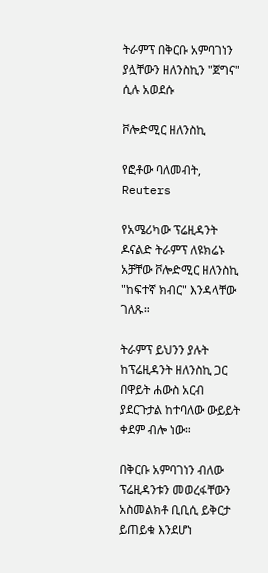ትራምፕ በቅርቡ አምባገነን ያሏቸውን ዘለንስኪን "ጀግና" ሲሉ አወደሱ

ቮሎድሚር ዘለንስኪ

የፎቶው ባለመብት, Reuters

የአሜሪካው ፕሬዚዳንት ዶናልድ ትራምፕ ለዩክሬኑ አቻቸው ቮሎድሚር ዘለንስኪ "ከፍተኛ ክብር" እንዳላቸው ገለጹ።

ትራምፕ ይህንን ያሉት ከፕሬዚዳንት ዘለንስኪ ጋር በዋይት ሐውስ አርብ ያደርጉታል ከተባለው ውይይት ቀደም ብሎ ነው።

በቅርቡ አምባገነን ብለው ፕሬዚዳንቱን መወረፋቸውን አስመልክቶ ቢቢሲ ይቅርታ ይጠይቁ እንደሆነ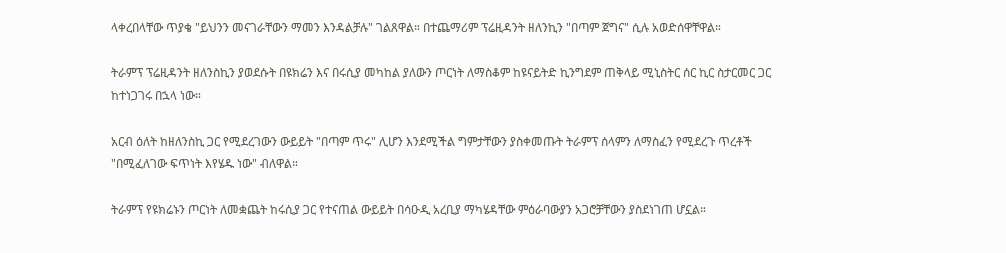ላቀረበላቸው ጥያቄ "ይህንን መናገራቸውን ማመን እንዳልቻሉ" ገልጸዋል። በተጨማሪም ፕሬዚዳንት ዘለንኪን "በጣም ጀግና" ሲሉ አወድሰዋቸዋል።

ትራምፕ ፕሬዚዳንት ዘለንስኪን ያወደሱት በዩክሬን እና በሩሲያ መካከል ያለውን ጦርነት ለማስቆም ከዩናይትድ ኪንግደም ጠቅላይ ሚኒስትር ሰር ኪር ስታርመር ጋር ከተነጋገሩ በኋላ ነው።

አርብ ዕለት ከዘለንስኪ ጋር የሚደረገውን ውይይት "በጣም ጥሩ" ሊሆን እንደሚችል ግምታቸውን ያስቀመጡት ትራምፕ ሰላምን ለማስፈን የሚደረጉ ጥረቶች "በሚፈለገው ፍጥነት እየሄዱ ነው" ብለዋል።

ትራምፕ የዩክሬኑን ጦርነት ለመቋጨት ከሩሲያ ጋር የተናጠል ውይይት በሳዑዲ አረቢያ ማካሄዳቸው ምዕራባውያን አጋሮቻቸውን ያስደነገጠ ሆኗል።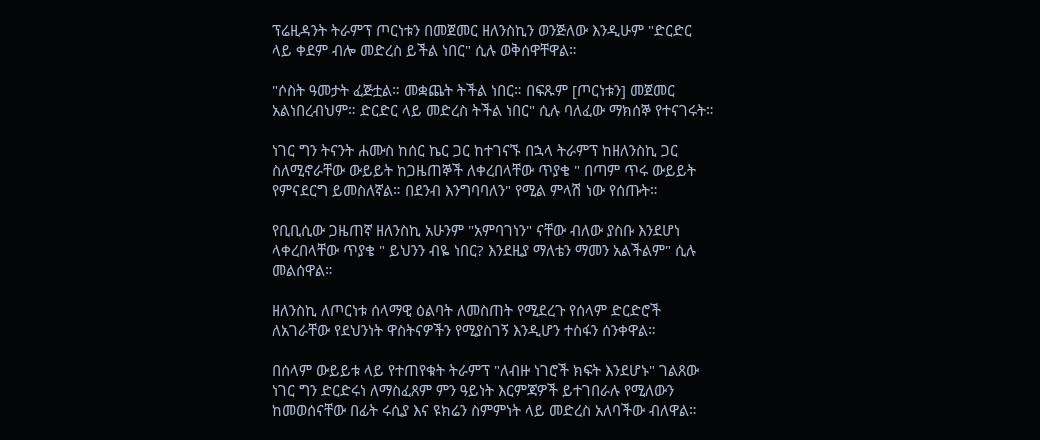ፕሬዚዳንት ትራምፕ ጦርነቱን በመጀመር ዘለንስኪን ወንጅለው እንዲሁም "ድርድር ላይ ቀደም ብሎ መድረስ ይችል ነበር" ሲሉ ወቅሰዋቸዋል።

"ሶስት ዓመታት ፈጅቷል። መቋጨት ትችል ነበር። በፍጹም [ጦርነቱን] መጀመር አልነበረብህም። ድርድር ላይ መድረስ ትችል ነበር" ሲሉ ባለፈው ማክሰኞ የተናገሩት።

ነገር ግን ትናንት ሐሙስ ከሰር ኬር ጋር ከተገናኙ በኋላ ትራምፕ ከዘለንስኪ ጋር ስለሚኖራቸው ውይይት ከጋዜጠኞች ለቀረበላቸው ጥያቄ " በጣም ጥሩ ውይይት የምናደርግ ይመስለኛል። በደንብ እንግባባለን" የሚል ምላሽ ነው የሰጡት።

የቢቢሲው ጋዜጠኛ ዘለንስኪ አሁንም "አምባገነን" ናቸው ብለው ያስቡ እንደሆነ ላቀረበላቸው ጥያቄ " ይህንን ብዬ ነበር? እንደዚያ ማለቴን ማመን አልችልም" ሲሉ መልሰዋል።

ዘለንስኪ ለጦርነቱ ሰላማዊ ዕልባት ለመስጠት የሚደረጉ የሰላም ድርድሮች ለአገራቸው የደህንነት ዋስትናዎችን የሚያስገኝ እንዲሆን ተስፋን ሰንቀዋል።

በሰላም ውይይቱ ላይ የተጠየቁት ትራምፕ "ለብዙ ነገሮች ክፍት እንደሆኑ" ገልጸው ነገር ግን ድርድሩነ ለማስፈጸም ምን ዓይነት እርምጃዎች ይተገበራሉ የሚለውን ከመወሰናቸው በፊት ሩሲያ እና ዩክሬን ስምምነት ላይ መድረስ አለባችው ብለዋል።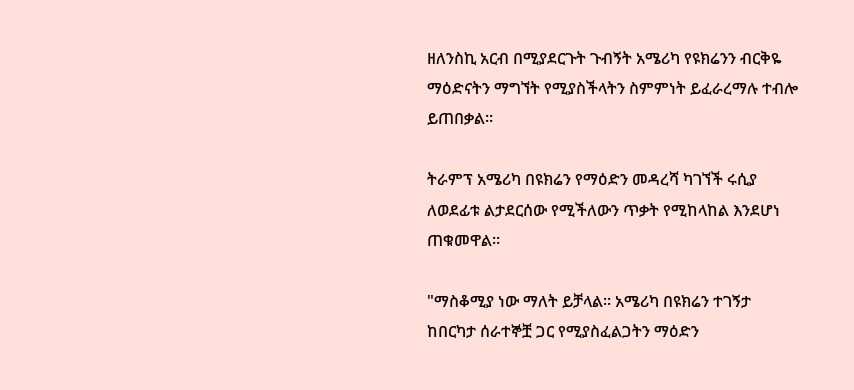ዘለንስኪ አርብ በሚያደርጉት ጉብኝት አሜሪካ የዩክሬንን ብርቅዬ ማዕድናትን ማግኘት የሚያስችላትን ስምምነት ይፈራረማሉ ተብሎ ይጠበቃል።

ትራምፕ አሜሪካ በዩክሬን የማዕድን መዳረሻ ካገኘች ሩሲያ ለወደፊቱ ልታደርሰው የሚችለውን ጥቃት የሚከላከል እንደሆነ ጠቁመዋል።

"ማስቆሚያ ነው ማለት ይቻላል። አሜሪካ በዩክሬን ተገኝታ ከበርካታ ሰራተኞቿ ጋር የሚያስፈልጋትን ማዕድን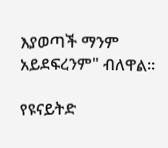እያወጣች ማንም አይደፍረንም" ብለዋል።

የዩናይትድ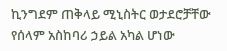ኪንግደም ጠቅላይ ሚኒስትር ወታደሮቻቸው የሰላም አስከባሪ ኃይል አካል ሆነው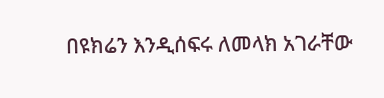በዩክሬን እንዲሰፍሩ ለመላክ አገራቸው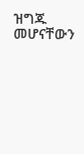ዝግጁ መሆናቸውን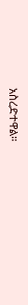አስረድተዋል።